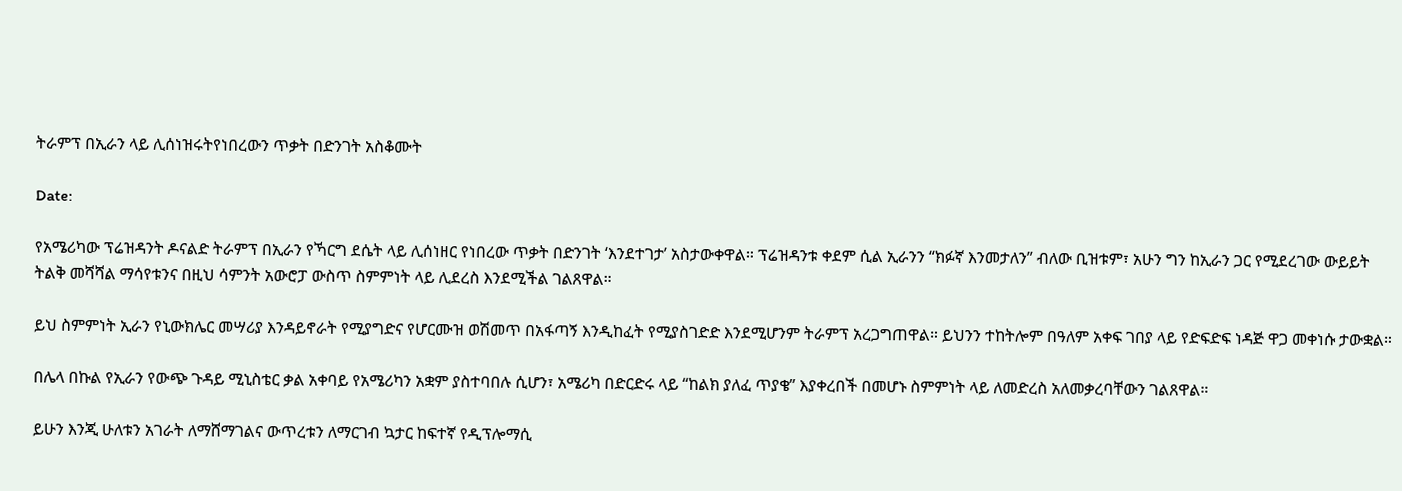ትራምፕ በኢራን ላይ ሊሰነዝሩትየነበረውን ጥቃት በድንገት አስቆሙት

Date:

የአሜሪካው ፕሬዝዳንት ዶናልድ ትራምፕ በኢራን የኻርግ ደሴት ላይ ሊሰነዘር የነበረው ጥቃት በድንገት ‘እንደተገታ’ አስታውቀዋል። ፕሬዝዳንቱ ቀደም ሲል ኢራንን “ክፉኛ እንመታለን” ብለው ቢዝቱም፣ አሁን ግን ከኢራን ጋር የሚደረገው ውይይት ትልቅ መሻሻል ማሳየቱንና በዚህ ሳምንት አውሮፓ ውስጥ ስምምነት ላይ ሊደረስ እንደሚችል ገልጸዋል።

ይህ ስምምነት ኢራን የኒውክሌር መሣሪያ እንዳይኖራት የሚያግድና የሆርሙዝ ወሽመጥ በአፋጣኝ እንዲከፈት የሚያስገድድ እንደሚሆንም ትራምፕ አረጋግጠዋል። ይህንን ተከትሎም በዓለም አቀፍ ገበያ ላይ የድፍድፍ ነዳጅ ዋጋ መቀነሱ ታውቋል።

በሌላ በኩል የኢራን የውጭ ጉዳይ ሚኒስቴር ቃል አቀባይ የአሜሪካን አቋም ያስተባበሉ ሲሆን፣ አሜሪካ በድርድሩ ላይ “ከልክ ያለፈ ጥያቄ” እያቀረበች በመሆኑ ስምምነት ላይ ለመድረስ አለመቃረባቸውን ገልጸዋል።

ይሁን እንጂ ሁለቱን አገራት ለማሸማገልና ውጥረቱን ለማርገብ ኳታር ከፍተኛ የዲፕሎማሲ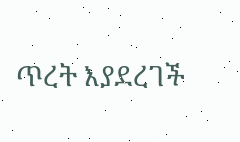ጥረት እያደረገች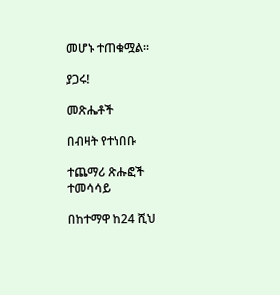መሆኑ ተጠቁሟል።

ያጋሩ!

መጽሔቶች

በብዛት የተነበቡ

ተጨማሪ ጽሑፎች
ተመሳሳይ

በከተማዋ ከ24 ሺህ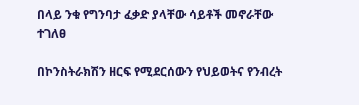በላይ ንቁ የግንባታ ፈቃድ ያላቸው ሳይቶች መኖራቸው ተገለፀ

በኮንስትራክሽን ዘርፍ የሚደርሰውን የህይወትና የንብረት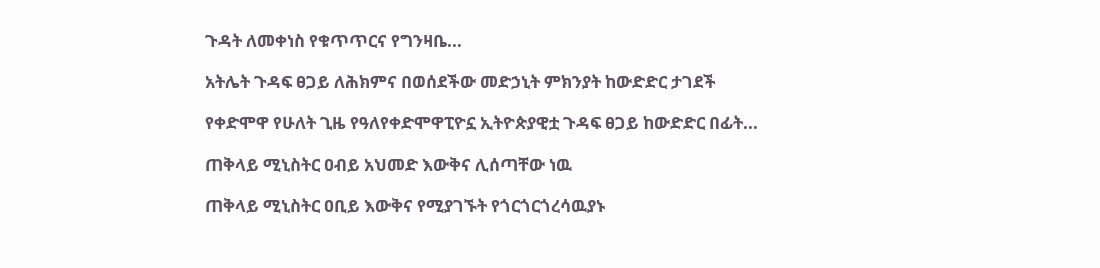ጉዳት ለመቀነስ የቁጥጥርና የግንዛቤ...

አትሌት ጉዳፍ ፀጋይ ለሕክምና በወሰደችው መድኃኒት ምክንያት ከውድድር ታገደች

የቀድሞዋ የሁለት ጊዜ የዓለየቀድሞዋፒዮኗ ኢትዮጵያዊቷ ጉዳፍ ፀጋይ ከውድድር በፊት...

ጠቅላይ ሚኒስትር ዐብይ አህመድ እውቅና ሊሰጣቸው ነዉ

ጠቅላይ ሚኒስትር ዐቢይ እውቅና የሚያገኙት የጎርጎርጎረሳዉያኑ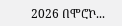2026 በሞሮኮ...